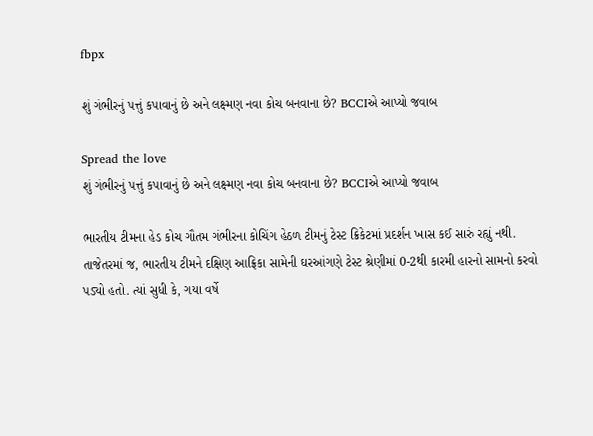fbpx

શું ગંભીરનું પત્તું કપાવાનું છે અને લક્ષ્મણ નવા કોચ બનવાના છે? BCCIએ આપ્યો જવાબ

Spread the love
શું ગંભીરનું પત્તું કપાવાનું છે અને લક્ષ્મણ નવા કોચ બનવાના છે? BCCIએ આપ્યો જવાબ

ભારતીય ટીમના હેડ કોચ ગૌતમ ગંભીરના કોચિંગ હેઠળ ટીમનું ટેસ્ટ ક્રિકેટમાં પ્રદર્શન ખાસ કઈ સારું રહ્યું નથી. તાજેતરમાં જ, ભારતીય ટીમને દક્ષિણ આફ્રિકા સામેની ઘરઆંગણે ટેસ્ટ શ્રેણીમાં 0-2થી કારમી હારનો સામનો કરવો પડ્યો હતો. ત્યાં સુધી કે, ગયા વર્ષે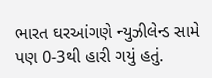ભારત ઘરઆંગણે ન્યુઝીલેન્ડ સામે પણ 0-3થી હારી ગયું હતું.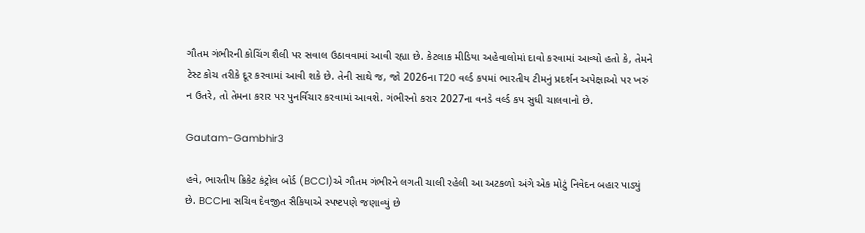ગૌતમ ગંભીરની કોચિંગ શૈલી પર સવાલ ઉઠાવવામાં આવી રહ્યા છે. કેટલાક મીડિયા અહેવાલોમાં દાવો કરવામાં આવ્યો હતો કે, તેમને ટેસ્ટ કોચ તરીકે દૂર કરવામાં આવી શકે છે. તેની સાથે જ, જો 2026ના T20 વર્લ્ડ કપમાં ભારતીય ટીમનું પ્રદર્શન અપેક્ષાઓ પર ખરું ન ઉતરે, તો તેમના કરાર પર પુનર્વિચાર કરવામાં આવશે. ગંભીરનો કરાર 2027ના વનડે વર્લ્ડ કપ સુધી ચાલવાનો છે.

Gautam-Gambhir3

હવે, ભારતીય ક્રિકેટ કંટ્રોલ બોર્ડ (BCCI)એ ગૌતમ ગંભીરને લગતી ચાલી રહેલી આ અટકળો અંગે એક મોટું નિવેદન બહાર પાડ્યું છે. BCCIના સચિવ દેવજીત સૈકિયાએ સ્પષ્ટપણે જણાવ્યું છે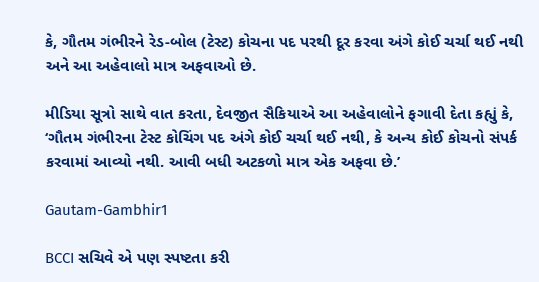કે, ગૌતમ ગંભીરને રેડ-બોલ (ટેસ્ટ) કોચના પદ પરથી દૂર કરવા અંગે કોઈ ચર્ચા થઈ નથી અને આ અહેવાલો માત્ર અફવાઓ છે.

મીડિયા સૂત્રો સાથે વાત કરતા, દેવજીત સૈકિયાએ આ અહેવાલોને ફગાવી દેતા કહ્યું કે, ‘ગૌતમ ગંભીરના ટેસ્ટ કોચિંગ પદ અંગે કોઈ ચર્ચા થઈ નથી, કે અન્ય કોઈ કોચનો સંપર્ક કરવામાં આવ્યો નથી. આવી બધી અટકળો માત્ર એક અફવા છે.’

Gautam-Gambhir1

BCCI સચિવે એ પણ સ્પષ્ટતા કરી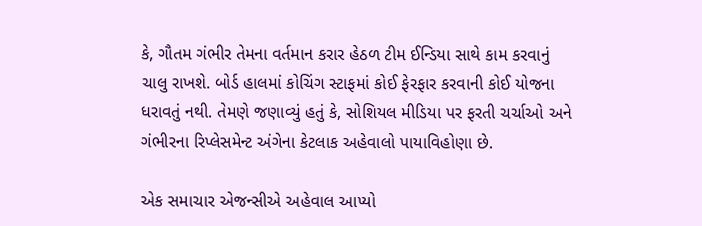કે, ગૌતમ ગંભીર તેમના વર્તમાન કરાર હેઠળ ટીમ ઈન્ડિયા સાથે કામ કરવાનું ચાલુ રાખશે. બોર્ડ હાલમાં કોચિંગ સ્ટાફમાં કોઈ ફેરફાર કરવાની કોઈ યોજના ધરાવતું નથી. તેમણે જણાવ્યું હતું કે, સોશિયલ મીડિયા પર ફરતી ચર્ચાઓ અને ગંભીરના રિપ્લેસમેન્ટ અંગેના કેટલાક અહેવાલો પાયાવિહોણા છે.

એક સમાચાર એજન્સીએ અહેવાલ આપ્યો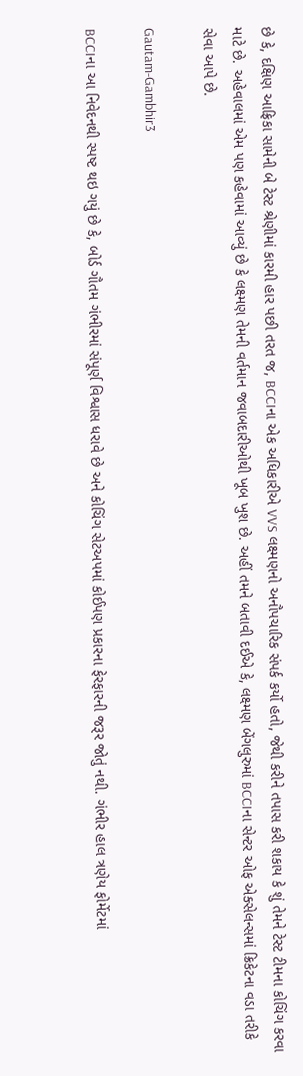છે કે, દક્ષિણ આફ્રિકા સામેની બે ટેસ્ટ શ્રેણીમાં કારમી હાર પછી તરત જ, BCCIના એક અધિકારીએ VVS લક્ષ્મણનો અનૌપચારિક સંપર્ક કર્યો હતો, જેથી કરીને તપાસ કરી શકાય કે શું તેમને ટેસ્ટ ટીમના કોચિંગ કરવા માટે છે. અહેવાલમાં એમ પણ કહેવામાં આવ્યું છે કે લક્ષ્મણ તેમની વર્તમાન જવાબદારીઓથી ખૂબ ખુશ છે. અહીં તમને બતાવી દઈએ કે, લક્ષ્મણ બેંગલુરુમાં BCCIના સેન્ટર ઓફ એક્સેલન્સમાં ક્રિકેટના વડા તરીકે સેવા આપે છે.

Gautam-Gambhir3

BCCIના આ નિવેદનથી સ્પષ્ટ થઇ ગયું છે કે, બોર્ડ ગૌતમ ગંભીરમાં સંપૂર્ણ વિશ્વાસ ધરાવે છે અને કોચિંગ સેટઅપમાં કોઈપણ પ્રકારના ફેરફારની જરૂર જોતું નથી. ગંભીર હાલ ત્રણેય ફોર્મેટમાં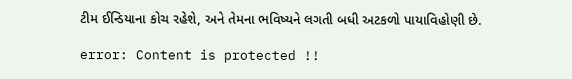ટીમ ઈન્ડિયાના કોચ રહેશે, અને તેમના ભવિષ્યને લગતી બધી અટકળો પાયાવિહોણી છે.

error: Content is protected !!